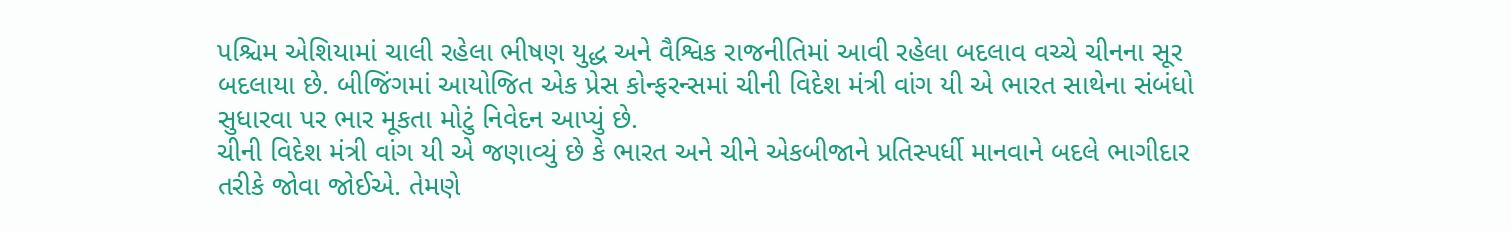પશ્ચિમ એશિયામાં ચાલી રહેલા ભીષણ યુદ્ધ અને વૈશ્વિક રાજનીતિમાં આવી રહેલા બદલાવ વચ્ચે ચીનના સૂર બદલાયા છે. બીજિંગમાં આયોજિત એક પ્રેસ કોન્ફરન્સમાં ચીની વિદેશ મંત્રી વાંગ યી એ ભારત સાથેના સંબંધો સુધારવા પર ભાર મૂકતા મોટું નિવેદન આપ્યું છે.
ચીની વિદેશ મંત્રી વાંગ યી એ જણાવ્યું છે કે ભારત અને ચીને એકબીજાને પ્રતિસ્પર્ધી માનવાને બદલે ભાગીદાર તરીકે જોવા જોઈએ. તેમણે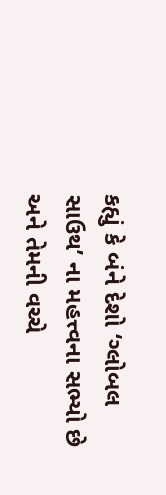કહ્યું કે બંને દેશો ‘ગ્લોબલ સાઉથ’ ના મહત્ત્વના સભ્યો છે અને તેમની વચ્ચે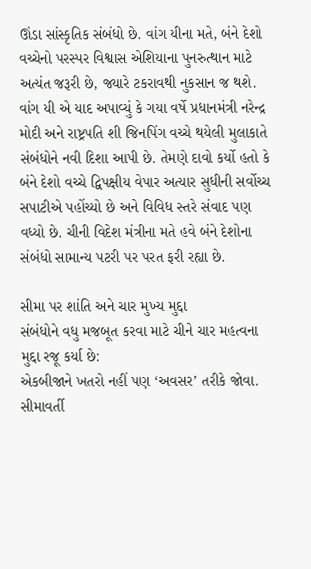ઊંડા સાંસ્કૃતિક સંબંધો છે. વાંગ યીના મતે, બંને દેશો વચ્ચેનો પરસ્પર વિશ્વાસ એશિયાના પુનરુત્થાન માટે અત્યંત જરૂરી છે, જ્યારે ટકરાવથી નુકસાન જ થશે.
વાંગ યી એ યાદ અપાવ્યું કે ગયા વર્ષે પ્રધાનમંત્રી નરેન્દ્ર મોદી અને રાષ્ટ્રપતિ શી જિનપિંગ વચ્ચે થયેલી મુલાકાતે સંબંધોને નવી દિશા આપી છે. તેમણે દાવો કર્યો હતો કે બંને દેશો વચ્ચે દ્વિપક્ષીય વેપાર અત્યાર સુધીની સર્વોચ્ચ સપાટીએ પહોંચ્યો છે અને વિવિધ સ્તરે સંવાદ પણ વધ્યો છે. ચીની વિદેશ મંત્રીના મતે હવે બંને દેશોના સંબંધો સામાન્ય પટરી પર પરત ફરી રહ્યા છે.

સીમા પર શાંતિ અને ચાર મુખ્ય મુદ્દા
સંબંધોને વધુ મજબૂત કરવા માટે ચીને ચાર મહત્વના મુદ્દા રજૂ કર્યા છે:
એકબીજાને ખતરો નહીં પણ ‘અવસર’ તરીકે જોવા.
સીમાવર્તી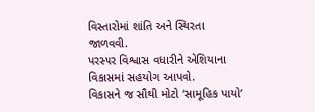વિસ્તારોમાં શાંતિ અને સ્થિરતા જાળવવી.
પરસ્પર વિશ્વાસ વધારીને એશિયાના વિકાસમાં સહયોગ આપવો.
વિકાસને જ સૌથી મોટો ‘સામૂહિક પાયો’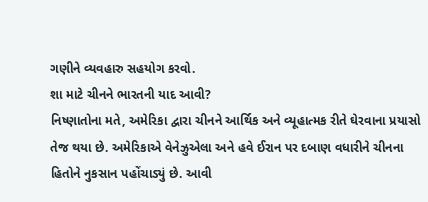ગણીને વ્યવહારુ સહયોગ કરવો.
શા માટે ચીનને ભારતની યાદ આવી?
નિષ્ણાતોના મતે, અમેરિકા દ્વારા ચીનને આર્થિક અને વ્યૂહાત્મક રીતે ઘેરવાના પ્રયાસો તેજ થયા છે. અમેરિકાએ વેનેઝુએલા અને હવે ઈરાન પર દબાણ વધારીને ચીનના હિતોને નુકસાન પહોંચાડ્યું છે. આવી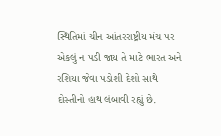સ્થિતિમાં ચીન આંતરરાષ્ટ્રીય મંચ પર એકલું ન પડી જાય તે માટે ભારત અને રશિયા જેવા પડોશી દેશો સાથે દોસ્તીનો હાથ લંબાવી રહ્યું છે.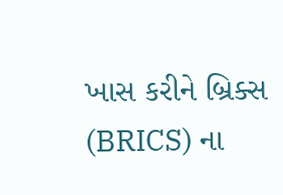ખાસ કરીને બ્રિક્સ (BRICS) ના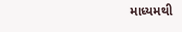માધ્યમથી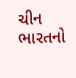ચીન ભારતનો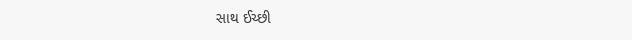સાથ ઈચ્છી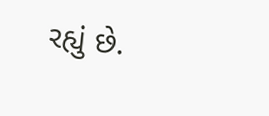રહ્યું છે.